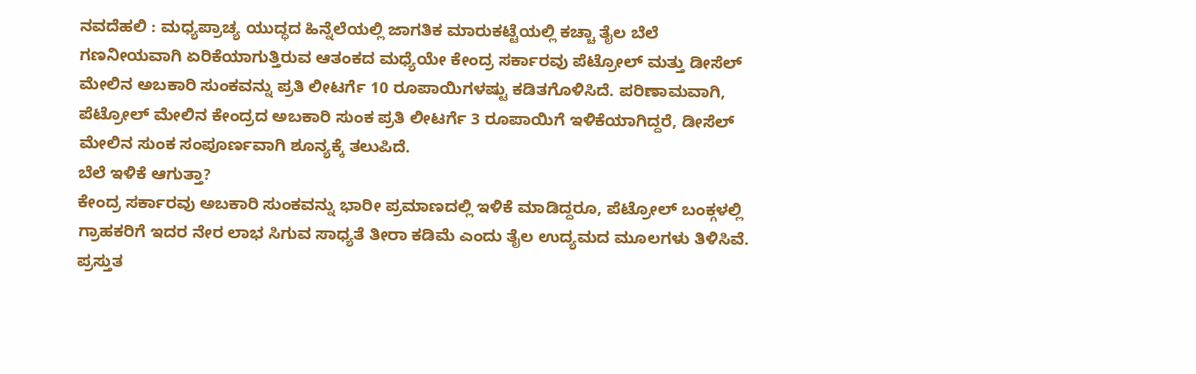ನವದೆಹಲಿ : ಮಧ್ಯಪ್ರಾಚ್ಯ ಯುದ್ಧದ ಹಿನ್ನೆಲೆಯಲ್ಲಿ ಜಾಗತಿಕ ಮಾರುಕಟ್ಟೆಯಲ್ಲಿ ಕಚ್ಚಾ ತೈಲ ಬೆಲೆ ಗಣನೀಯವಾಗಿ ಏರಿಕೆಯಾಗುತ್ತಿರುವ ಆತಂಕದ ಮಧ್ಯೆಯೇ ಕೇಂದ್ರ ಸರ್ಕಾರವು ಪೆಟ್ರೋಲ್ ಮತ್ತು ಡೀಸೆಲ್ ಮೇಲಿನ ಅಬಕಾರಿ ಸುಂಕವನ್ನು ಪ್ರತಿ ಲೀಟರ್ಗೆ 10 ರೂಪಾಯಿಗಳಷ್ಟು ಕಡಿತಗೊಳಿಸಿದೆ. ಪರಿಣಾಮವಾಗಿ, ಪೆಟ್ರೋಲ್ ಮೇಲಿನ ಕೇಂದ್ರದ ಅಬಕಾರಿ ಸುಂಕ ಪ್ರತಿ ಲೀಟರ್ಗೆ 3 ರೂಪಾಯಿಗೆ ಇಳಿಕೆಯಾಗಿದ್ದರೆ, ಡೀಸೆಲ್ ಮೇಲಿನ ಸುಂಕ ಸಂಪೂರ್ಣವಾಗಿ ಶೂನ್ಯಕ್ಕೆ ತಲುಪಿದೆ.
ಬೆಲೆ ಇಳಿಕೆ ಆಗುತ್ತಾ?
ಕೇಂದ್ರ ಸರ್ಕಾರವು ಅಬಕಾರಿ ಸುಂಕವನ್ನು ಭಾರೀ ಪ್ರಮಾಣದಲ್ಲಿ ಇಳಿಕೆ ಮಾಡಿದ್ದರೂ, ಪೆಟ್ರೋಲ್ ಬಂಕ್ಗಳಲ್ಲಿ ಗ್ರಾಹಕರಿಗೆ ಇದರ ನೇರ ಲಾಭ ಸಿಗುವ ಸಾಧ್ಯತೆ ತೀರಾ ಕಡಿಮೆ ಎಂದು ತೈಲ ಉದ್ಯಮದ ಮೂಲಗಳು ತಿಳಿಸಿವೆ. ಪ್ರಸ್ತುತ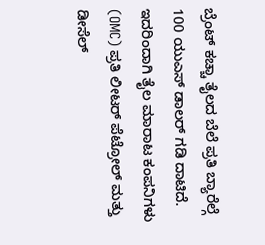ಬ್ರೆಂಟ್ ಕಚ್ಚಾ ತೈಲದ ಬೆಲೆ ಪ್ರತಿ ಬ್ಯಾರೆಲ್ಗೆ 100 ಯುಎಸ್ ಡಾಲರ್ ಗಡಿ ದಾಟಿದೆ. ಇದರಿಂದಾಗಿ ತೈಲ ಮಾರಾಟ ಕಂಪನಿಗಳು (OMC) ಪ್ರತಿ ಲೀಟರ್ ಪೆಟ್ರೋಲ್ ಮತ್ತು ಡೀಸೆಲ್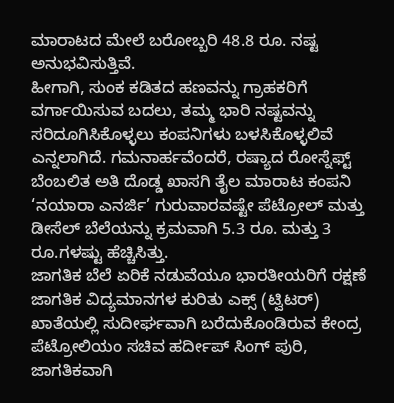ಮಾರಾಟದ ಮೇಲೆ ಬರೋಬ್ಬರಿ 48.8 ರೂ. ನಷ್ಟ ಅನುಭವಿಸುತ್ತಿವೆ.
ಹೀಗಾಗಿ, ಸುಂಕ ಕಡಿತದ ಹಣವನ್ನು ಗ್ರಾಹಕರಿಗೆ ವರ್ಗಾಯಿಸುವ ಬದಲು, ತಮ್ಮ ಭಾರಿ ನಷ್ಟವನ್ನು ಸರಿದೂಗಿಸಿಕೊಳ್ಳಲು ಕಂಪನಿಗಳು ಬಳಸಿಕೊಳ್ಳಲಿವೆ ಎನ್ನಲಾಗಿದೆ. ಗಮನಾರ್ಹವೆಂದರೆ, ರಷ್ಯಾದ ರೋಸ್ನೆಫ್ಟ್ ಬೆಂಬಲಿತ ಅತಿ ದೊಡ್ಡ ಖಾಸಗಿ ತೈಲ ಮಾರಾಟ ಕಂಪನಿ ‘ನಯಾರಾ ಎನರ್ಜಿ’ ಗುರುವಾರವಷ್ಟೇ ಪೆಟ್ರೋಲ್ ಮತ್ತು ಡೀಸೆಲ್ ಬೆಲೆಯನ್ನು ಕ್ರಮವಾಗಿ 5.3 ರೂ. ಮತ್ತು 3 ರೂ.ಗಳಷ್ಟು ಹೆಚ್ಚಿಸಿತ್ತು.
ಜಾಗತಿಕ ಬೆಲೆ ಏರಿಕೆ ನಡುವೆಯೂ ಭಾರತೀಯರಿಗೆ ರಕ್ಷಣೆ
ಜಾಗತಿಕ ವಿದ್ಯಮಾನಗಳ ಕುರಿತು ಎಕ್ಸ್ (ಟ್ವಿಟರ್) ಖಾತೆಯಲ್ಲಿ ಸುದೀರ್ಘವಾಗಿ ಬರೆದುಕೊಂಡಿರುವ ಕೇಂದ್ರ ಪೆಟ್ರೋಲಿಯಂ ಸಚಿವ ಹರ್ದೀಪ್ ಸಿಂಗ್ ಪುರಿ, ಜಾಗತಿಕವಾಗಿ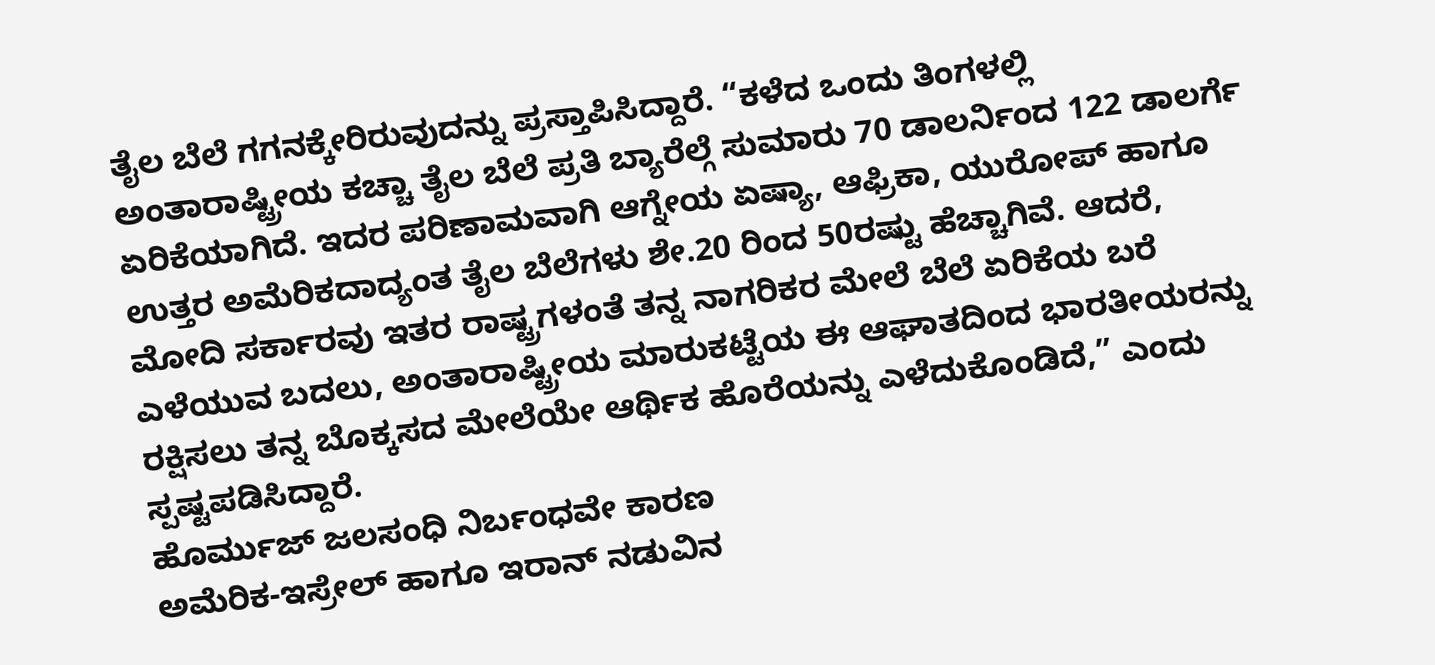ತೈಲ ಬೆಲೆ ಗಗನಕ್ಕೇರಿರುವುದನ್ನು ಪ್ರಸ್ತಾಪಿಸಿದ್ದಾರೆ. “ಕಳೆದ ಒಂದು ತಿಂಗಳಲ್ಲಿ ಅಂತಾರಾಷ್ಟ್ರೀಯ ಕಚ್ಚಾ ತೈಲ ಬೆಲೆ ಪ್ರತಿ ಬ್ಯಾರೆಲ್ಗೆ ಸುಮಾರು 70 ಡಾಲರ್ನಿಂದ 122 ಡಾಲರ್ಗೆ ಏರಿಕೆಯಾಗಿದೆ. ಇದರ ಪರಿಣಾಮವಾಗಿ ಆಗ್ನೇಯ ಏಷ್ಯಾ, ಆಫ್ರಿಕಾ, ಯುರೋಪ್ ಹಾಗೂ ಉತ್ತರ ಅಮೆರಿಕದಾದ್ಯಂತ ತೈಲ ಬೆಲೆಗಳು ಶೇ.20 ರಿಂದ 50ರಷ್ಟು ಹೆಚ್ಚಾಗಿವೆ. ಆದರೆ, ಮೋದಿ ಸರ್ಕಾರವು ಇತರ ರಾಷ್ಟ್ರಗಳಂತೆ ತನ್ನ ನಾಗರಿಕರ ಮೇಲೆ ಬೆಲೆ ಏರಿಕೆಯ ಬರೆ ಎಳೆಯುವ ಬದಲು, ಅಂತಾರಾಷ್ಟ್ರೀಯ ಮಾರುಕಟ್ಟೆಯ ಈ ಆಘಾತದಿಂದ ಭಾರತೀಯರನ್ನು ರಕ್ಷಿಸಲು ತನ್ನ ಬೊಕ್ಕಸದ ಮೇಲೆಯೇ ಆರ್ಥಿಕ ಹೊರೆಯನ್ನು ಎಳೆದುಕೊಂಡಿದೆ,” ಎಂದು ಸ್ಪಷ್ಟಪಡಿಸಿದ್ದಾರೆ.
ಹೊರ್ಮುಜ್ ಜಲಸಂಧಿ ನಿರ್ಬಂಧವೇ ಕಾರಣ
ಅಮೆರಿಕ-ಇಸ್ರೇಲ್ ಹಾಗೂ ಇರಾನ್ ನಡುವಿನ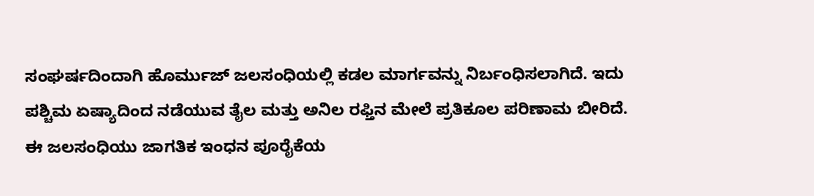ಸಂಘರ್ಷದಿಂದಾಗಿ ಹೊರ್ಮುಜ್ ಜಲಸಂಧಿಯಲ್ಲಿ ಕಡಲ ಮಾರ್ಗವನ್ನು ನಿರ್ಬಂಧಿಸಲಾಗಿದೆ. ಇದು ಪಶ್ಚಿಮ ಏಷ್ಯಾದಿಂದ ನಡೆಯುವ ತೈಲ ಮತ್ತು ಅನಿಲ ರಫ್ತಿನ ಮೇಲೆ ಪ್ರತಿಕೂಲ ಪರಿಣಾಮ ಬೀರಿದೆ. ಈ ಜಲಸಂಧಿಯು ಜಾಗತಿಕ ಇಂಧನ ಪೂರೈಕೆಯ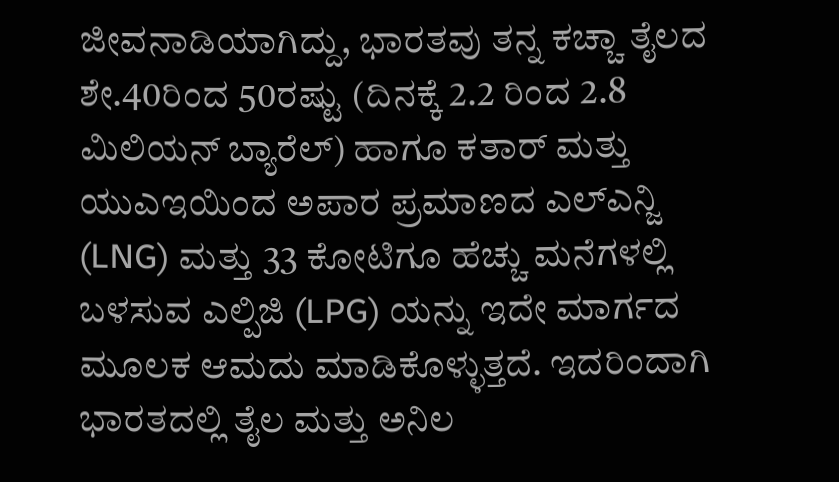ಜೀವನಾಡಿಯಾಗಿದ್ದು, ಭಾರತವು ತನ್ನ ಕಚ್ಚಾ ತೈಲದ ಶೇ.40ರಿಂದ 50ರಷ್ಟು (ದಿನಕ್ಕೆ 2.2 ರಿಂದ 2.8 ಮಿಲಿಯನ್ ಬ್ಯಾರೆಲ್) ಹಾಗೂ ಕತಾರ್ ಮತ್ತು ಯುಎಇಯಿಂದ ಅಪಾರ ಪ್ರಮಾಣದ ಎಲ್ಎನ್ಜಿ (LNG) ಮತ್ತು 33 ಕೋಟಿಗೂ ಹೆಚ್ಚು ಮನೆಗಳಲ್ಲಿ ಬಳಸುವ ಎಲ್ಪಿಜಿ (LPG) ಯನ್ನು ಇದೇ ಮಾರ್ಗದ ಮೂಲಕ ಆಮದು ಮಾಡಿಕೊಳ್ಳುತ್ತದೆ. ಇದರಿಂದಾಗಿ ಭಾರತದಲ್ಲಿ ತೈಲ ಮತ್ತು ಅನಿಲ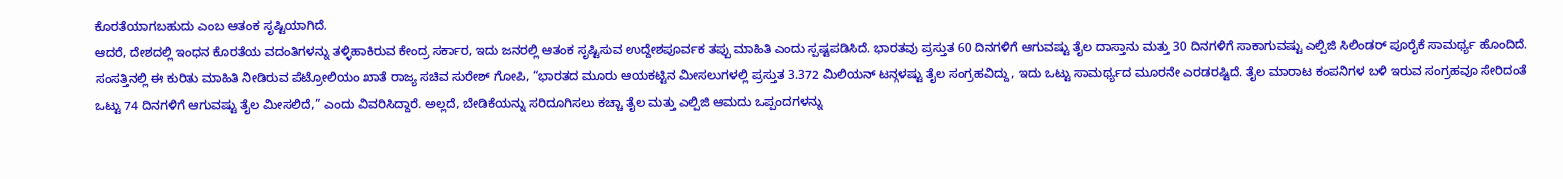ಕೊರತೆಯಾಗಬಹುದು ಎಂಬ ಆತಂಕ ಸೃಷ್ಟಿಯಾಗಿದೆ.
ಆದರೆ, ದೇಶದಲ್ಲಿ ಇಂಧನ ಕೊರತೆಯ ವದಂತಿಗಳನ್ನು ತಳ್ಳಿಹಾಕಿರುವ ಕೇಂದ್ರ ಸರ್ಕಾರ, ಇದು ಜನರಲ್ಲಿ ಆತಂಕ ಸೃಷ್ಟಿಸುವ ಉದ್ದೇಶಪೂರ್ವಕ ತಪ್ಪು ಮಾಹಿತಿ ಎಂದು ಸ್ಪಷ್ಟಪಡಿಸಿದೆ. ಭಾರತವು ಪ್ರಸ್ತುತ 60 ದಿನಗಳಿಗೆ ಆಗುವಷ್ಟು ತೈಲ ದಾಸ್ತಾನು ಮತ್ತು 30 ದಿನಗಳಿಗೆ ಸಾಕಾಗುವಷ್ಟು ಎಲ್ಪಿಜಿ ಸಿಲಿಂಡರ್ ಪೂರೈಕೆ ಸಾಮರ್ಥ್ಯ ಹೊಂದಿದೆ. ಸಂಸತ್ತಿನಲ್ಲಿ ಈ ಕುರಿತು ಮಾಹಿತಿ ನೀಡಿರುವ ಪೆಟ್ರೋಲಿಯಂ ಖಾತೆ ರಾಜ್ಯ ಸಚಿವ ಸುರೇಶ್ ಗೋಪಿ, “ಭಾರತದ ಮೂರು ಆಯಕಟ್ಟಿನ ಮೀಸಲುಗಳಲ್ಲಿ ಪ್ರಸ್ತುತ 3.372 ಮಿಲಿಯನ್ ಟನ್ಗಳಷ್ಟು ತೈಲ ಸಂಗ್ರಹವಿದ್ದು, ಇದು ಒಟ್ಟು ಸಾಮರ್ಥ್ಯದ ಮೂರನೇ ಎರಡರಷ್ಟಿದೆ. ತೈಲ ಮಾರಾಟ ಕಂಪನಿಗಳ ಬಳಿ ಇರುವ ಸಂಗ್ರಹವೂ ಸೇರಿದಂತೆ ಒಟ್ಟು 74 ದಿನಗಳಿಗೆ ಆಗುವಷ್ಟು ತೈಲ ಮೀಸಲಿದೆ,” ಎಂದು ವಿವರಿಸಿದ್ದಾರೆ. ಅಲ್ಲದೆ, ಬೇಡಿಕೆಯನ್ನು ಸರಿದೂಗಿಸಲು ಕಚ್ಚಾ ತೈಲ ಮತ್ತು ಎಲ್ಪಿಜಿ ಆಮದು ಒಪ್ಪಂದಗಳನ್ನು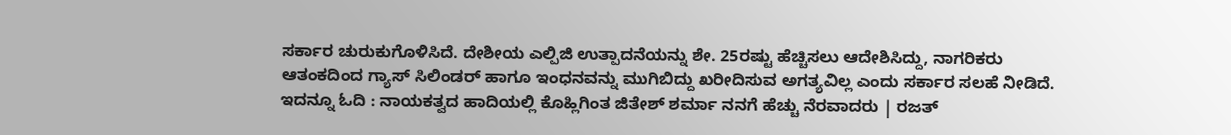ಸರ್ಕಾರ ಚುರುಕುಗೊಳಿಸಿದೆ. ದೇಶೀಯ ಎಲ್ಪಿಜಿ ಉತ್ಪಾದನೆಯನ್ನು ಶೇ. 25ರಷ್ಟು ಹೆಚ್ಚಿಸಲು ಆದೇಶಿಸಿದ್ದು, ನಾಗರಿಕರು ಆತಂಕದಿಂದ ಗ್ಯಾಸ್ ಸಿಲಿಂಡರ್ ಹಾಗೂ ಇಂಧನವನ್ನು ಮುಗಿಬಿದ್ದು ಖರೀದಿಸುವ ಅಗತ್ಯವಿಲ್ಲ ಎಂದು ಸರ್ಕಾರ ಸಲಹೆ ನೀಡಿದೆ.
ಇದನ್ನೂ ಓದಿ : ನಾಯಕತ್ವದ ಹಾದಿಯಲ್ಲಿ ಕೊಹ್ಲಿಗಿಂತ ಜಿತೇಶ್ ಶರ್ಮಾ ನನಗೆ ಹೆಚ್ಚು ನೆರವಾದರು | ರಜತ್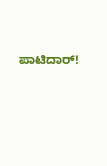ಪಾಟಿದಾರ್!